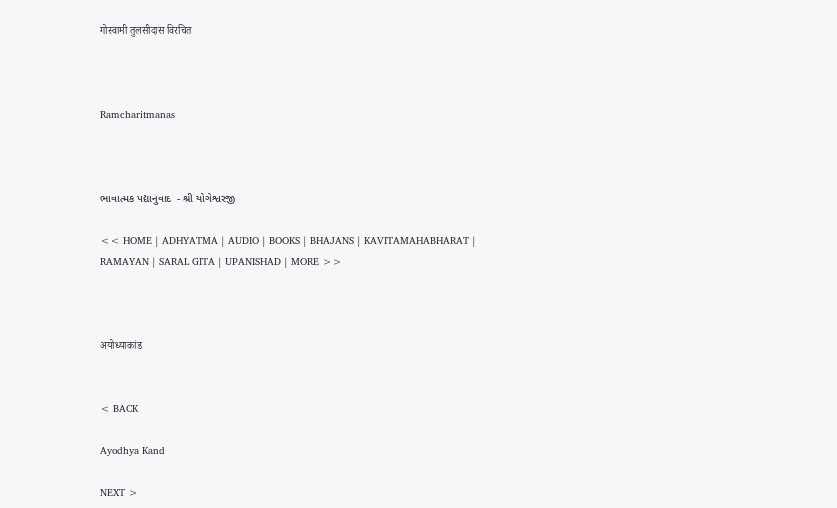गोस्वामी तुलसीदास विरचित



Ramcharitmanas



ભાવાત્મક પદ્યાનુવાદ  - શ્રી યોગેશ્વરજી

<< HOME | ADHYATMA | AUDIO | BOOKS | BHAJANS | KAVITAMAHABHARAT | RAMAYAN | SARAL GITA | UPANISHAD | MORE >>



अयोध्याकांड


< BACK

Ayodhya Kand

NEXT >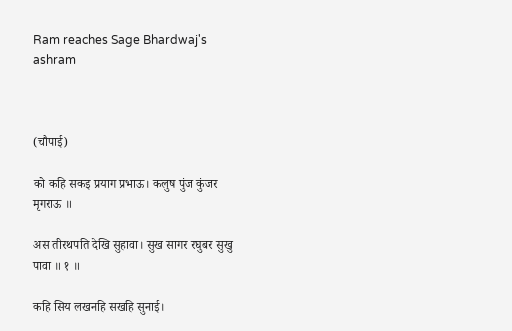Ram reaches Sage Bhardwaj's ashram



(चौपाई)

को कहि सकइ प्रयाग प्रभाऊ। कलुष पुंज कुंजर मृगराऊ ॥

अस तीरथपति देखि सुहावा। सुख सागर रघुबर सुखु पावा ॥ १ ॥

कहि सिय लखनहि सखहि सुनाई।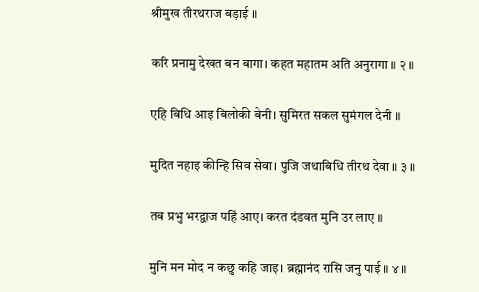श्रीमुख तीरथराज बड़ाई ॥

करि प्रनामु देखत बन बागा। कहत महातम अति अनुरागा ॥ २ ॥

एहि बिधि आइ बिलोकी बेनी। सुमिरत सकल सुमंगल देनी ॥

मुदित नहाइ कीन्हि सिव सेवा। पुजि जथाबिधि तीरथ देवा ॥ ३ ॥

तब प्रभु भरद्वाज पहिं आए। करत दंडवत मुनि उर लाए ॥

मुनि मन मोद न कछु कहि जाइ। ब्रह्मानंद रासि जनु पाई ॥ ४ ॥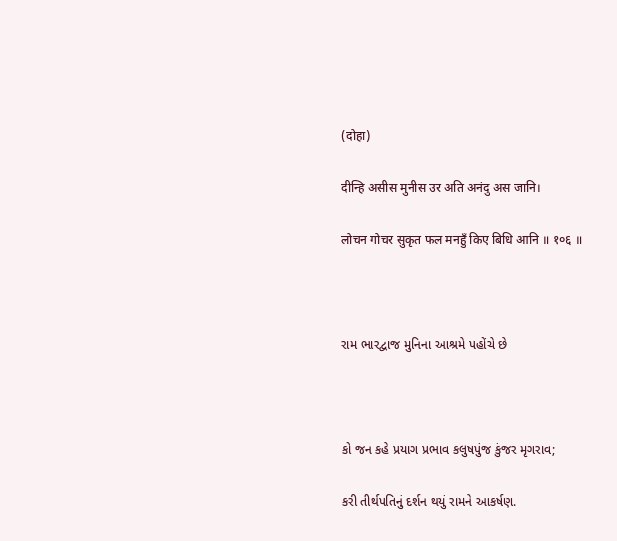(दोहा)

दीन्हि असीस मुनीस उर अति अनंदु अस जानि।

लोचन गोचर सुकृत फल मनहुँ किए बिधि आनि ॥ १०६ ॥



રામ ભારદ્વાજ મુનિના આશ્રમે પહોંચે છે



કો જન કહે પ્રયાગ પ્રભાવ કલુષપુંજ કુંજર મૃગરાવ;

કરી તીર્થપતિનું દર્શન થયું રામને આકર્ષણ.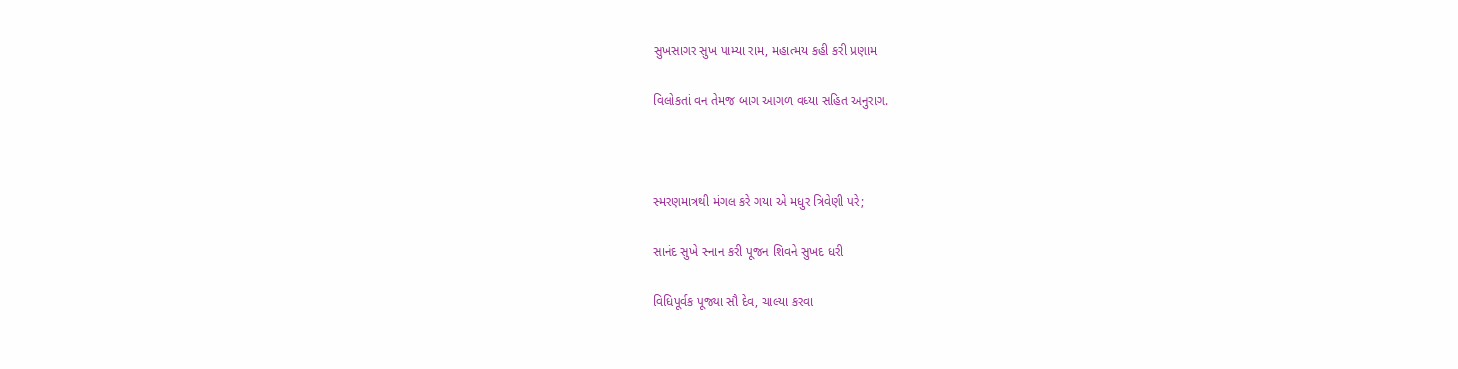સુખસાગર સુખ પામ્યા રામ, મહાત્મય કહી કરી પ્રણામ

વિલોકતાં વન તેમજ બાગ આગળ વધ્યા સહિત અનુરાગ.



સ્મરણમાત્રથી મંગલ કરે ગયા એ મધુર ત્રિવેણી પરે;

સાનંદ સુખે સ્નાન કરી પૂજન શિવને સુખદ ધરી

વિધિપૂર્વક પૂજ્યા સૌ દેવ, ચાલ્યા કરવા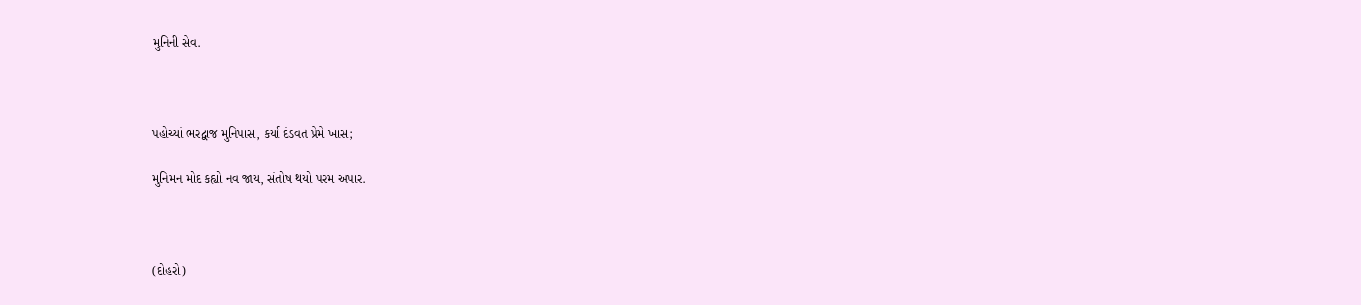મુનિની સેવ.



પહોચ્યાં ભરદ્વાજ મુનિપાસ, કર્યા દંડવત પ્રેમે ખાસ;

મુનિમન મોદ કહ્યો નવ જાય, સંતોષ થયો પરમ અપાર.



(દોહરો)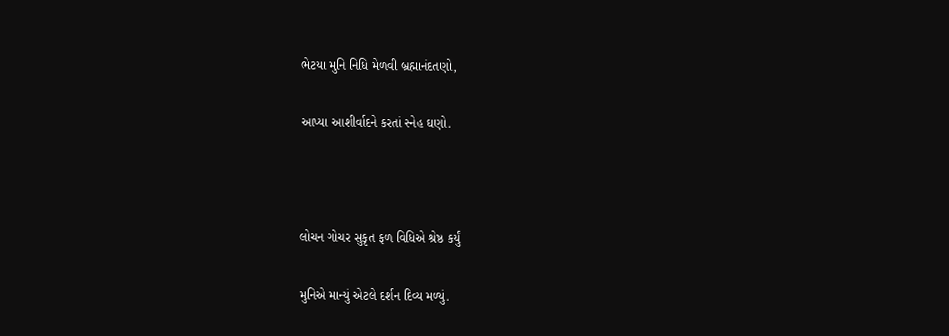ભેટયા મુનિ નિધિ મેળવી બ્રહ્માનંદતણો,

આપ્યા આશીર્વાદને કરતાં સ્નેહ ઘણો.



લોચન ગોચર સુકૃત ફળ વિધિએ શ્રેષ્ઠ કર્યું

મુનિએ માન્યું એટલે દર્શન દિવ્ય મળ્યું.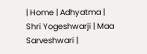| Home | Adhyatma | Shri Yogeshwarji | Maa Sarveshwari |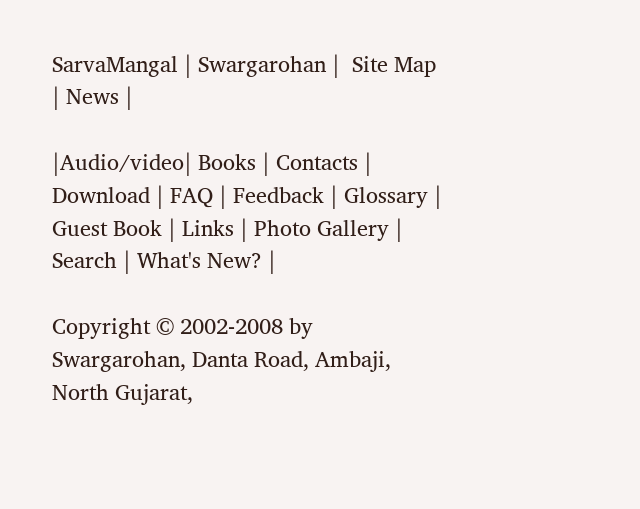SarvaMangal | Swargarohan |  Site Map | News |

|Audio/video| Books | Contacts | Download | FAQ | Feedback | Glossary | Guest Book | Links | Photo Gallery | Search | What's New? |

Copyright © 2002-2008 by Swargarohan, Danta Road, Ambaji, North Gujarat,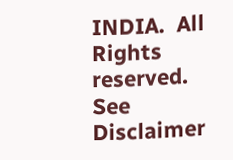INDIA.  All Rights reserved. See Disclaimer